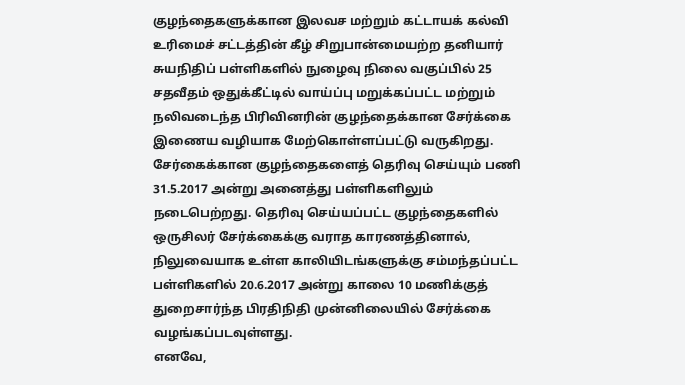குழந்தைகளுக்கான இலவச மற்றும் கட்டாயக் கல்வி உரிமைச் சட்டத்தின் கீழ் சிறுபான்மையற்ற தனியார் சுயநிதிப் பள்ளிகளில் நுழைவு நிலை வகுப்பில் 25 சதவீதம் ஒதுக்கீட்டில் வாய்ப்பு மறுக்கப்பட்ட மற்றும் நலிவடைந்த பிரிவினரின் குழந்தைக்கான சேர்க்கை இணைய வழியாக மேற்கொள்ளப்பட்டு வருகிறது. சேர்கைக்கான குழந்தைகளைத் தெரிவு செய்யும் பணி 31.5.2017 அன்று அனைத்து பள்ளிகளிலும் நடைபெற்றது. தெரிவு செய்யப்பட்ட குழந்தைகளில் ஒருசிலர் சேர்க்கைக்கு வராத காரணத்தினால், நிலுவையாக உள்ள காலியிடங்களுக்கு சம்மந்தப்பட்ட பள்ளிகளில் 20.6.2017 அன்று காலை 10 மணிக்குத் துறைசார்ந்த பிரதிநிதி முன்னிலையில் சேர்க்கை வழங்கப்படவுள்ளது.
எனவே,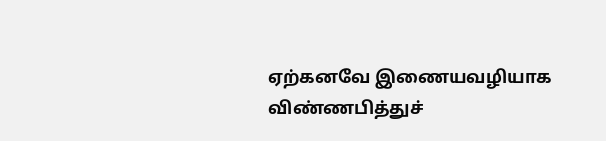ஏற்கனவே இணையவழியாக விண்ணபித்துச்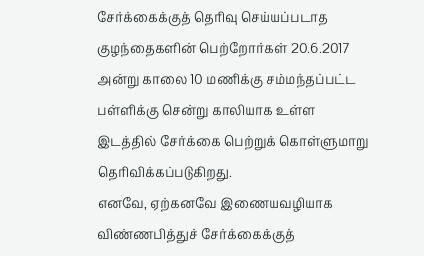சேர்க்கைக்குத் தெரிவு செய்யப்படாத குழந்தைகளின் பெற்றோர்கள் 20.6.2017 அன்று காலை 10 மணிக்கு சம்மந்தப்பட்ட பள்ளிக்கு சென்று காலியாக உள்ள இடத்தில் சேர்க்கை பெற்றுக் கொள்ளுமாறு தெரிவிக்கப்படுகிறது.
எனவே, ஏற்கனவே இணையவழியாக விண்ணபித்துச் சேர்க்கைக்குத்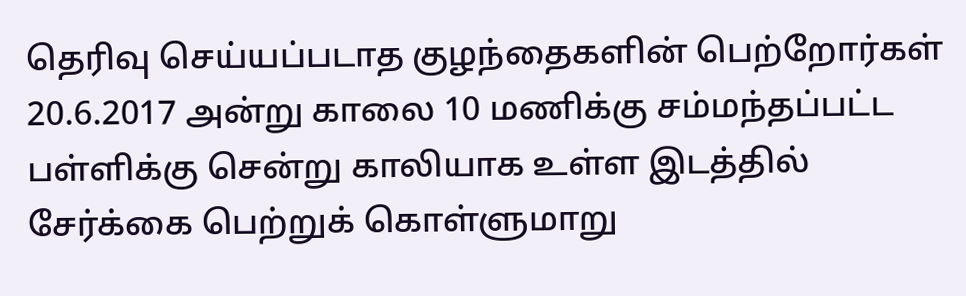தெரிவு செய்யப்படாத குழந்தைகளின் பெற்றோர்கள் 20.6.2017 அன்று காலை 10 மணிக்கு சம்மந்தப்பட்ட பள்ளிக்கு சென்று காலியாக உள்ள இடத்தில் சேர்க்கை பெற்றுக் கொள்ளுமாறு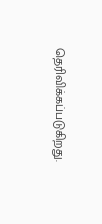தெரிவிக்கப்படுகிறது.